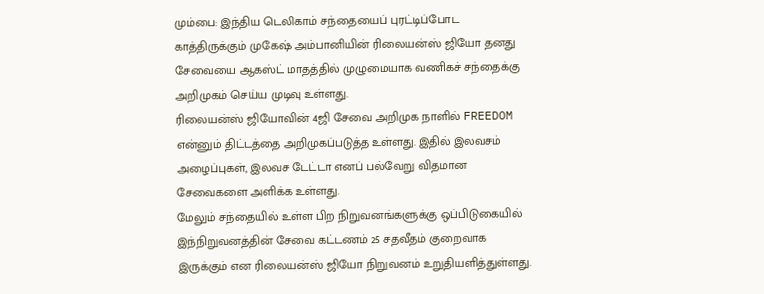மும்பை: இந்திய டெலிகாம் சந்தையைப் புரட்டிப்போட காத்திருக்கும் முகேஷ் அம்பானியின் ரிலையன்ஸ் ஜியோ தனது சேவையை ஆகஸ்ட் மாதத்தில் முழுமையாக வணிகச் சந்தைக்கு அறிமுகம் செய்ய முடிவு உள்ளது.
ரிலையன்ஸ் ஜியோவின் 4ஜி சேவை அறிமுக நாளில் FREEDOM என்னும் திட்டத்தை அறிமுகப்படுத்த உள்ளது. இதில் இலவசம் அழைப்புகள், இலவச டேட்டா எனப் பல்வேறு விதமான சேவைகளை அளிக்க உள்ளது.
மேலும் சந்தையில் உள்ள பிற நிறுவனங்களுக்கு ஒப்பிடுகையில் இந்நிறுவனத்தின் சேவை கட்டணம் 25 சதவீதம் குறைவாக இருக்கும் என ரிலையன்ஸ் ஜியோ நிறுவனம் உறுதியளித்துள்ளது.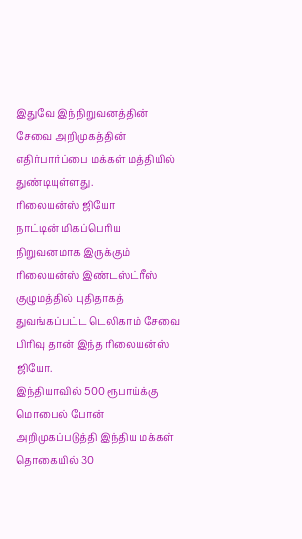இதுவே இந்நிறுவனத்தின் சேவை அறிமுகத்தின் எதிர்பார்ப்பை மக்கள் மத்தியில் துண்டியுள்ளது.
ரிலையன்ஸ் ஜியோ
நாட்டின் மிகப்பெரிய நிறுவனமாக இருக்கும் ரிலையன்ஸ் இண்டஸ்ட்ரீஸ் குழுமத்தில் புதிதாகத் துவங்கப்பட்ட டெலிகாம் சேவை பிரிவு தான் இந்த ரிலையன்ஸ் ஜியோ.
இந்தியாவில் 500 ரூபாய்க்கு மொபைல் போன் அறிமுகப்படுத்தி இந்திய மக்கள் தொகையில் 30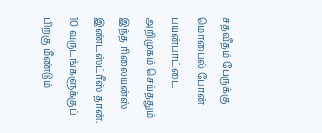சதவீதம் பேருக்கு மொபைல் போன் பயன்பாட்டை அறிமுகம் செய்ததும் இந்த ரிலையன்ஸ் இண்டஸ்ட்ரீஸ் தான். 10 வருடங்களுக்குப் பிறகு மீண்டும்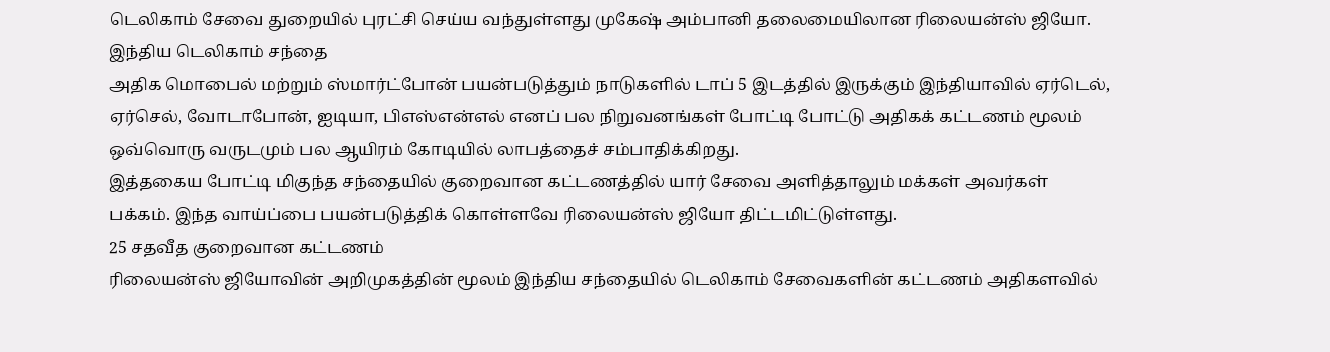டெலிகாம் சேவை துறையில் புரட்சி செய்ய வந்துள்ளது முகேஷ் அம்பானி தலைமையிலான ரிலையன்ஸ் ஜியோ.
இந்திய டெலிகாம் சந்தை
அதிக மொபைல் மற்றும் ஸ்மார்ட்போன் பயன்படுத்தும் நாடுகளில் டாப் 5 இடத்தில் இருக்கும் இந்தியாவில் ஏர்டெல், ஏர்செல், வோடாபோன், ஐடியா, பிஎஸ்என்எல் எனப் பல நிறுவனங்கள் போட்டி போட்டு அதிகக் கட்டணம் மூலம் ஒவ்வொரு வருடமும் பல ஆயிரம் கோடியில் லாபத்தைச் சம்பாதிக்கிறது.
இத்தகைய போட்டி மிகுந்த சந்தையில் குறைவான கட்டணத்தில் யார் சேவை அளித்தாலும் மக்கள் அவர்கள் பக்கம். இந்த வாய்ப்பை பயன்படுத்திக் கொள்ளவே ரிலையன்ஸ் ஜியோ திட்டமிட்டுள்ளது.
25 சதவீத குறைவான கட்டணம்
ரிலையன்ஸ் ஜியோவின் அறிமுகத்தின் மூலம் இந்திய சந்தையில் டெலிகாம் சேவைகளின் கட்டணம் அதிகளவில்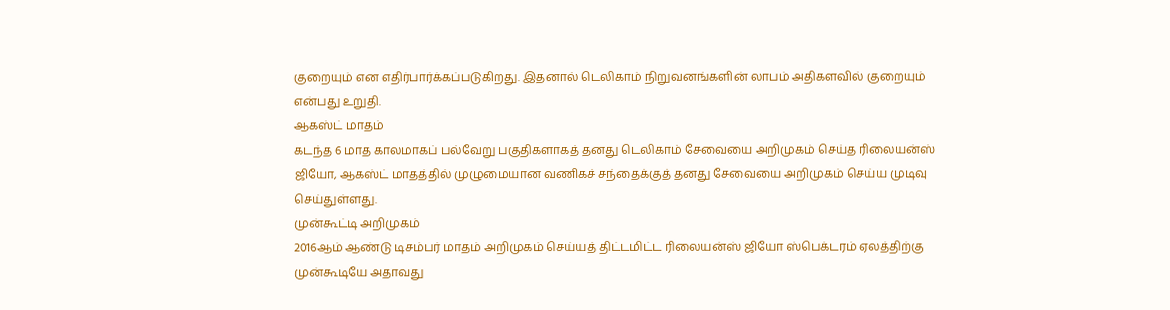குறையும் என எதிர்பார்க்கப்படுகிறது. இதனால் டெலிகாம் நிறுவனங்களின் லாபம் அதிகளவில் குறையும் என்பது உறுதி.
ஆகஸ்ட் மாதம்
கடந்த 6 மாத காலமாகப் பல்வேறு பகுதிகளாகத் தனது டெலிகாம் சேவையை அறிமுகம் செய்த ரிலையன்ஸ் ஜியோ, ஆகஸ்ட் மாதத்தில் முழுமையான வணிகச் சந்தைக்குத் தனது சேவையை அறிமுகம் செய்ய முடிவு செய்துள்ளது.
முன்கூட்டி அறிமுகம்
2016ஆம் ஆண்டு டிசம்பர் மாதம் அறிமுகம் செய்யத் திட்டமிட்ட ரிலையன்ஸ் ஜியோ ஸ்பெக்டரம் ஏலத்திற்கு முன்கூடியே அதாவது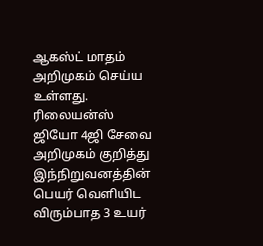ஆகஸ்ட் மாதம் அறிமுகம் செய்ய உள்ளது.
ரிலையன்ஸ் ஜியோ 4ஜி சேவை அறிமுகம் குறித்து இந்நிறுவனத்தின் பெயர் வெளியிட விரும்பாத 3 உயர்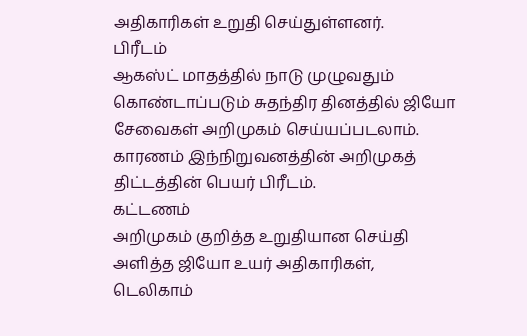அதிகாரிகள் உறுதி செய்துள்ளனர்.
பிரீடம்
ஆகஸ்ட் மாதத்தில் நாடு முழுவதும் கொண்டாப்படும் சுதந்திர தினத்தில் ஜியோ சேவைகள் அறிமுகம் செய்யப்படலாம். காரணம் இந்நிறுவனத்தின் அறிமுகத் திட்டத்தின் பெயர் பிரீடம்.
கட்டணம்
அறிமுகம் குறித்த உறுதியான செய்தி அளித்த ஜியோ உயர் அதிகாரிகள், டெலிகாம்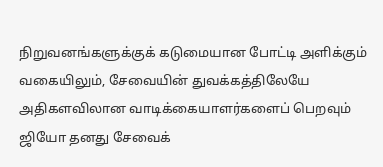நிறுவனங்களுக்குக் கடுமையான போட்டி அளிக்கும் வகையிலும், சேவையின் துவக்கத்திலேயே அதிகளவிலான வாடிக்கையாளர்களைப் பெறவும் ஜியோ தனது சேவைக்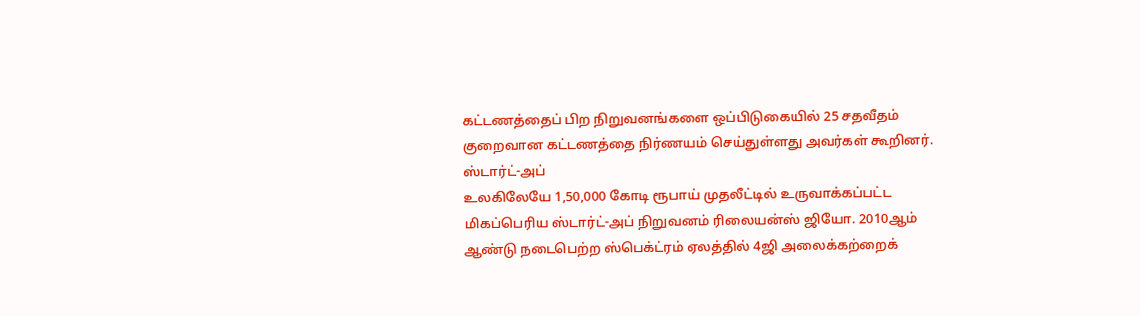கட்டணத்தைப் பிற நிறுவனங்களை ஒப்பிடுகையில் 25 சதவீதம் குறைவான கட்டணத்தை நிர்ணயம் செய்துள்ளது அவர்கள் கூறினர்.
ஸ்டார்ட்-அப்
உலகிலேயே 1,50,000 கோடி ரூபாய் முதலீட்டில் உருவாக்கப்பட்ட மிகப்பெரிய ஸ்டார்ட்-அப் நிறுவனம் ரிலையன்ஸ் ஜியோ. 2010ஆம் ஆண்டு நடைபெற்ற ஸ்பெக்ட்ரம் ஏலத்தில் 4ஜி அலைக்கற்றைக்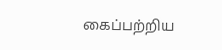கைப்பற்றிய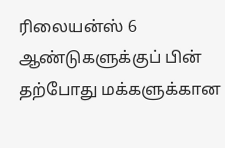ரிலையன்ஸ் 6 ஆண்டுகளுக்குப் பின் தற்போது மக்களுக்கான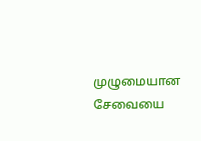முழுமையான சேவையை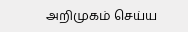அறிமுகம் செய்ய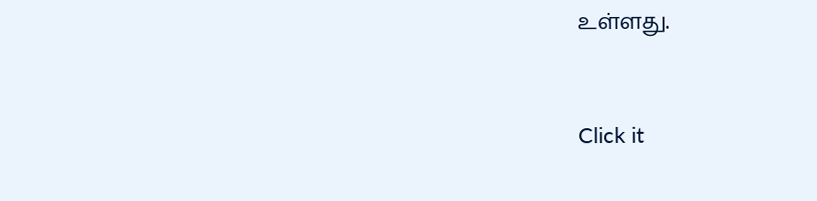உள்ளது.


Click it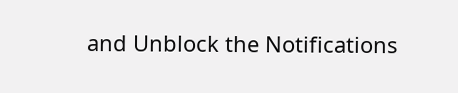and Unblock the Notifications